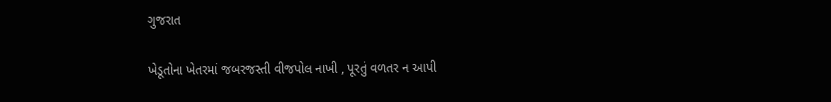ગુજરાત

ખેડૂતોના ખેતરમાં જબરજસ્તી વીજપોલ નાખી , પૂરતું વળતર ન આપી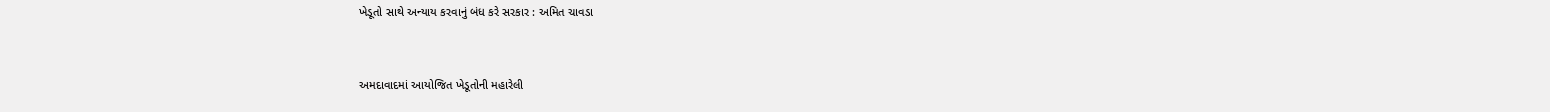ખેડૂતો સાથે અન્યાય કરવાનું બંધ કરે સરકાર : અમિત ચાવડા



અમદાવાદમાં આયોજિત ખેડૂતોની મહારેલી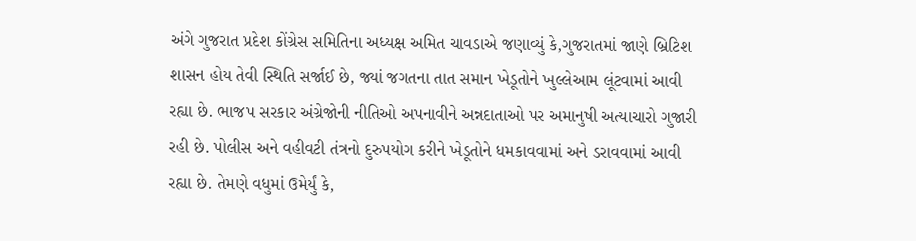અંગે ગુજરાત પ્રદેશ કોંગ્રેસ સમિતિના અધ્યક્ષ અમિત ચાવડાએ જણાવ્યું કે,ગુજરાતમાં જાણે બ્રિટિશ શાસન હોય તેવી સ્થિતિ સર્જાઈ છે, જ્યાં જગતના તાત સમાન ખેડૂતોને ખુલ્લેઆમ લૂંટવામાં આવી રહ્યા છે. ભાજપ સરકાર અંગ્રેજોની નીતિઓ અપનાવીને અન્નદાતાઓ પર અમાનુષી અત્યાચારો ગુજારી રહી છે. પોલીસ અને વહીવટી તંત્રનો દુરુપયોગ કરીને ખેડૂતોને ધમકાવવામાં અને ડરાવવામાં આવી રહ્યા છે. તેમણે વધુમાં ઉમેર્યું કે,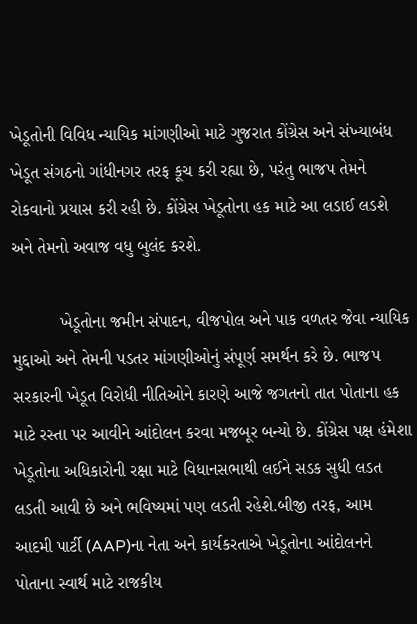ખેડૂતોની વિવિધ ન્યાયિક માંગણીઓ માટે ગુજરાત કોંગ્રેસ અને સંખ્યાબંધ ખેડૂત સંગઠનો ગાંધીનગર તરફ કૂચ કરી રહ્યા છે, પરંતુ ભાજપ તેમને રોકવાનો પ્રયાસ કરી રહી છે. કોંગ્રેસ ખેડૂતોના હક માટે આ લડાઈ લડશે અને તેમનો અવાજ વધુ બુલંદ કરશે.

          ખેડૂતોના જમીન સંપાદન, વીજપોલ અને પાક વળતર જેવા ન્યાયિક મુદ્દાઓ અને તેમની પડતર માંગણીઓનું સંપૂર્ણ સમર્થન કરે છે. ભાજપ સરકારની ખેડૂત વિરોધી નીતિઓને કારણે આજે જગતનો તાત પોતાના હક માટે રસ્તા પર આવીને આંદોલન કરવા મજબૂર બન્યો છે. કોંગ્રેસ પક્ષ હંમેશા ખેડૂતોના અધિકારોની રક્ષા માટે વિધાનસભાથી લઈને સડક સુધી લડત લડતી આવી છે અને ભવિષ્યમાં પણ લડતી રહેશે.બીજી તરફ, આમ આદમી પાર્ટી (AAP)ના નેતા અને કાર્યકરતાએ ખેડૂતોના આંદોલનને પોતાના સ્વાર્થ માટે રાજકીય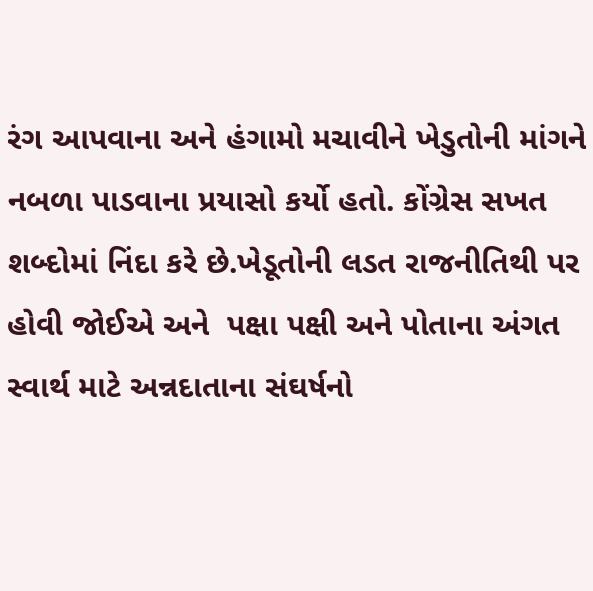રંગ આપવાના અને હંગામો મચાવીને ખેડુતોની માંગને નબળા પાડવાના પ્રયાસો કર્યો હતો. કોંગ્રેસ સખત શબ્દોમાં નિંદા કરે છે.ખેડૂતોની લડત રાજનીતિથી પર હોવી જોઈએ અને  પક્ષા પક્ષી અને પોતાના અંગત સ્વાર્થ માટે અન્નદાતાના સંઘર્ષનો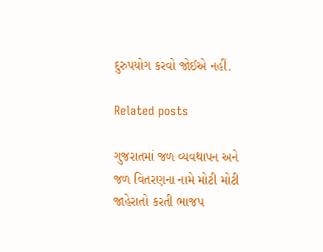દુરુપયોગ કરવો જોઈએ નહીં.

Related posts

ગુજરાતમાં જળ વ્યવથાપન અને જળ વિતરણના નામે મોટી મોટી જાહેરાતો કરતી ભાજપ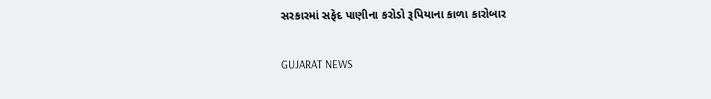સરકારમાં સફેદ પાણીના કરોડો રૂપિયાના કાળા કારોબાર

GUJARAT NEWS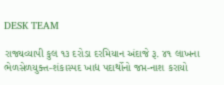DESK TEAM

રાજ્યવ્યાપી કુલ ૧૩ દરોડા દરમિયાન અંદાજે રૂ. ૪૧ લાખના ભેળસેળયુક્ત-શંકાસ્પદ ખાદ્ય પદાર્થોનો જપ્ત-નાશ કરાયો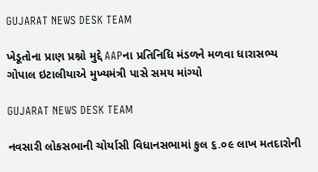GUJARAT NEWS DESK TEAM

ખેડૂતોના પ્રાણ પ્રશ્નો મુદ્દે AAPના પ્રતિનિધિ મંડળને મળવા ધારાસભ્ય ગોપાલ ઇટાલીયાએ મુખ્યમંત્રી પાસે સમય માંગ્યો

GUJARAT NEWS DESK TEAM

નવસારી લોકસભાની ચોર્યાસી વિધાનસભામાં કુલ ૬.૦૯ લાખ મતદારોની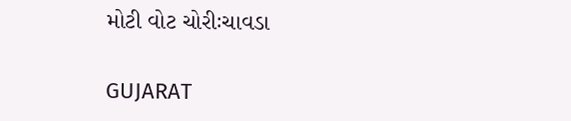મોટી વોટ ચોરીઃચાવડા

GUJARAT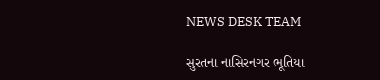NEWS DESK TEAM

સુરતના નાસિરનગર ભૂતિયા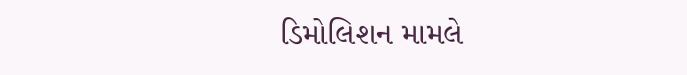ડિમોલિશન મામલે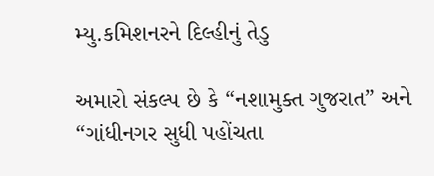મ્યુ.કમિશનરને દિલ્હીનું તેડુ

અમારો સંકલ્પ છે કે “નશામુક્ત ગુજરાત” અને “ગાંધીનગર સુધી પહોંચતા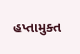હપ્તામુક્ત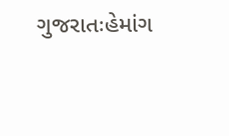ગુજરાતઃહેમાંગ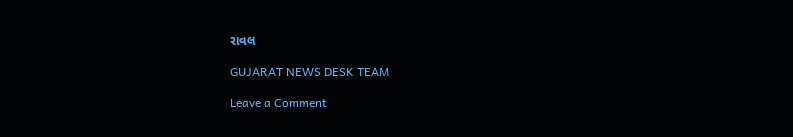રાવલ

GUJARAT NEWS DESK TEAM

Leave a Comment